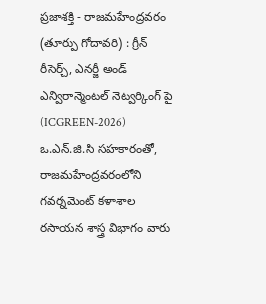ప్రజాశక్తి - రాజమహేంద్రవరం (తూర్పు గోదావరి) : గ్రీన్ రీసెర్చ్, ఎనర్జీ అండ్ ఎన్విరాన్మెంటల్ నెట్వర్కింగ్ పై (ICGREEN-2026) ఒ.ఎన్.జి.సి సహకారంతో, రాజమహేంద్రవరంలోని గవర్నమెంట్ కళాశాల రసాయన శాస్త్ర విభాగం వారు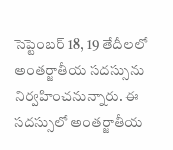సెప్టెంబర్ 18, 19 తేదీలలో అంతర్జాతీయ సదస్సును నిర్వహించనున్నారు. ఈ సదస్సులో అంతర్జాతీయ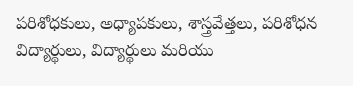పరిశోధకులు, అధ్యాపకులు, శాస్త్రవేత్తలు, పరిశోధన విద్యార్థులు, విద్యార్థులు మరియు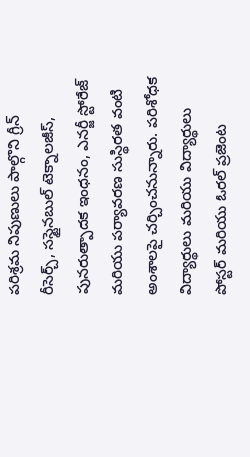పరిశ్రమ నిపుణులు పాల్గొని గ్రీన్ రీసెర్చ్, సస్టైనబుల్ టెక్నాలజీస్, పునరుత్పాదక ఇంధనం, ఎనర్జీ స్టోరేజ్ మరియు పర్యావరణ సుస్థిరత వంటి అంశాలపై చర్చించనున్నారు. పరిశోధక విద్యార్థులు మరియు విద్యార్థులు పోస్టర్ మరియు ఓరల్ ప్రజెంట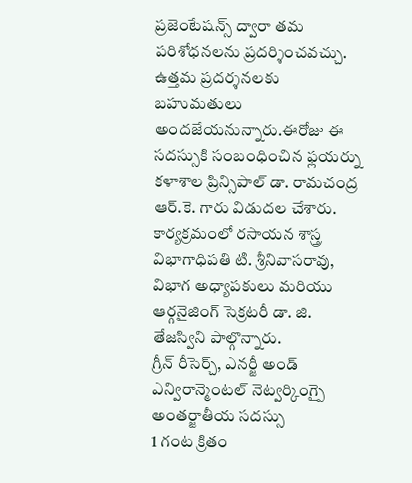ప్రజెంటేషన్స్ ద్వారా తమ పరిశోధనలను ప్రదర్శించవచ్చు. ఉత్తమ ప్రదర్శనలకు బహుమతులు అందజేయనున్నారు.ఈరోజు ఈ సదస్సుకి సంబంధించిన ఫ్లయర్ను కళాశాల ప్రిన్సిపాల్ డా. రామచంద్ర ఆర్.కె. గారు విడుదల చేశారు. కార్యక్రమంలో రసాయన శాస్త్ర విభాగాధిపతి టి. శ్రీనివాసరావు, విభాగ అధ్యాపకులు మరియు ఆర్గనైజింగ్ సెక్రటరీ డా. జి. తేజస్విని పాల్గొన్నారు.
గ్రీన్ రీసెర్చ్, ఎనర్జీ అండ్ ఎన్విరాన్మెంటల్ నెట్వర్కింగ్పై అంతర్జాతీయ సదస్సు
1 గంట క్రితం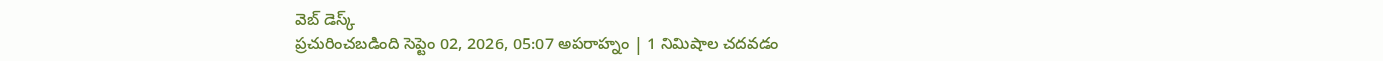వెబ్ డెస్క్
ప్రచురించబడింది సెప్టెం 02, 2026, 05:07 అపరాహ్నం | 1 నిమిషాల చదవడం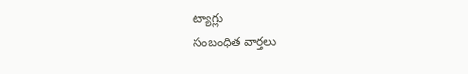ట్యాగ్లు
సంబంధిత వార్తలు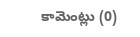కామెంట్లు (0)